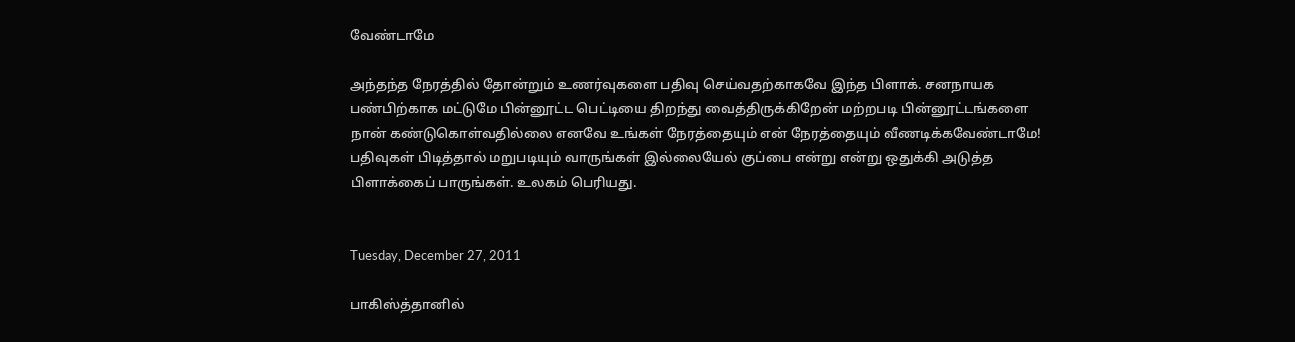வேண்டாமே

அந்தந்த நேரத்தில் தோன்றும் உணர்வுகளை பதிவு செய்வதற்காகவே இந்த பிளாக். சனநாயக பண்பிற்காக மட்டுமே பின்னூட்ட பெட்டியை திறந்து வைத்திருக்கிறேன் மற்றபடி பின்னூட்டங்களை நான் கண்டுகொள்வதில்லை எனவே உங்கள் நேரத்தையும் என் நேரத்தையும் வீணடிக்கவேண்டாமே! பதிவுகள் பிடித்தால் மறுபடியும் வாருங்கள் இல்லையேல் குப்பை என்று என்று ஒதுக்கி அடுத்த பிளாக்கைப் பாருங்கள். உலகம் பெரியது.


Tuesday, December 27, 2011

பாகிஸ்த்தானில்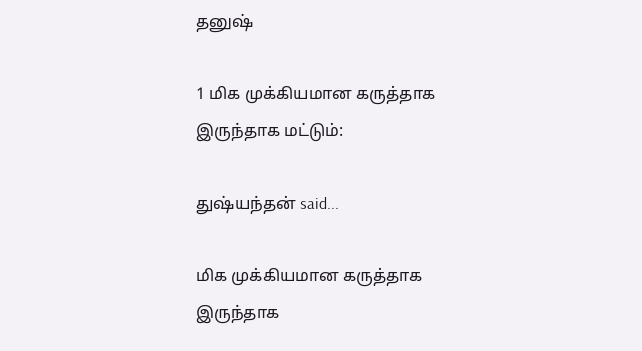தனுஷ்

1 மிக முக்கியமான கருத்தாக இருந்தாக மட்டும்:

துஷ்யந்தன் said...

மிக முக்கியமான கருத்தாக இருந்தாக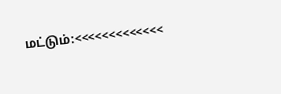மட்டும்:<<<<<<<<<<<<<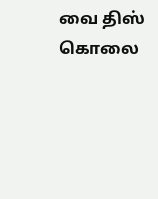வை திஸ் கொலை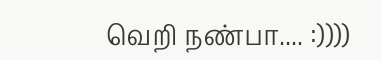வெறி நண்பா.... :))))